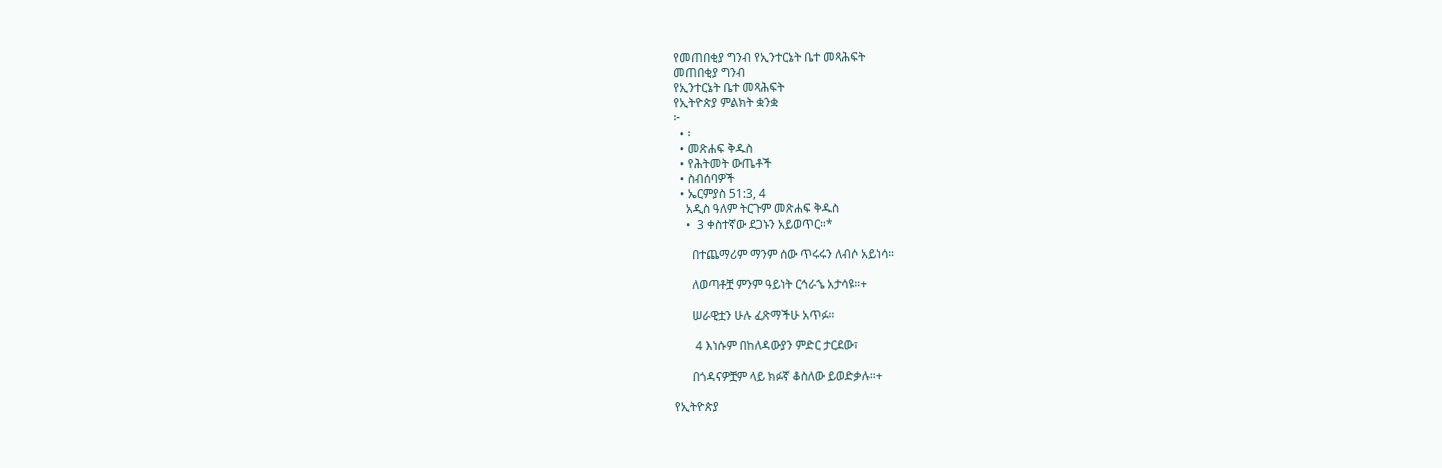የመጠበቂያ ግንብ የኢንተርኔት ቤተ መጻሕፍት
መጠበቂያ ግንብ
የኢንተርኔት ቤተ መጻሕፍት
የኢትዮጵያ ምልክት ቋንቋ
፦
  • ፡
  • መጽሐፍ ቅዱስ
  • የሕትመት ውጤቶች
  • ስብሰባዎች
  • ኤርምያስ 51:3, 4
    አዲስ ዓለም ትርጉም መጽሐፍ ቅዱስ
    •  3 ቀስተኛው ደጋኑን አይወጥር።*

      በተጨማሪም ማንም ሰው ጥሩሩን ለብሶ አይነሳ።

      ለወጣቶቿ ምንም ዓይነት ርኅራኄ አታሳዩ።+

      ሠራዊቷን ሁሉ ፈጽማችሁ አጥፉ።

       4 እነሱም በከለዳውያን ምድር ታርደው፣

      በጎዳናዎቿም ላይ ክፉኛ ቆስለው ይወድቃሉ።+

የኢትዮጵያ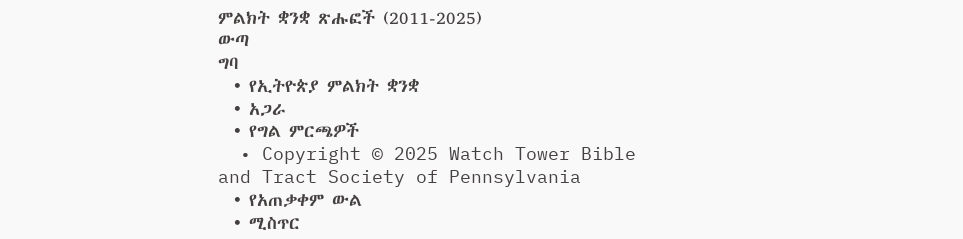ምልክት ቋንቋ ጽሑፎች (2011-2025)
ውጣ
ግባ
  • የኢትዮጵያ ምልክት ቋንቋ
  • አጋራ
  • የግል ምርጫዎች
  • Copyright © 2025 Watch Tower Bible and Tract Society of Pennsylvania
  • የአጠቃቀም ውል
  • ሚስጥር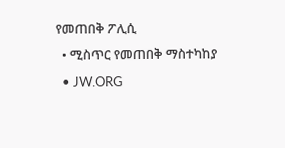የመጠበቅ ፖሊሲ
  • ሚስጥር የመጠበቅ ማስተካከያ
  • JW.ORG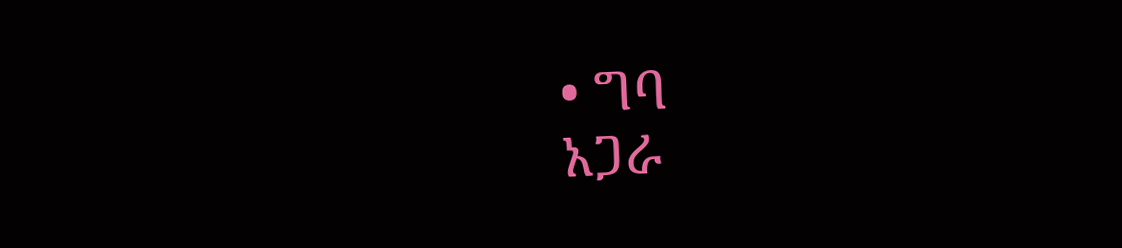• ግባ
አጋራ